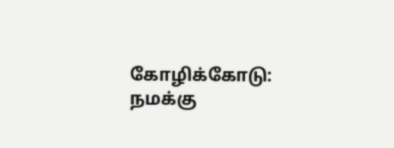கோழிக்கோடு: நமக்கு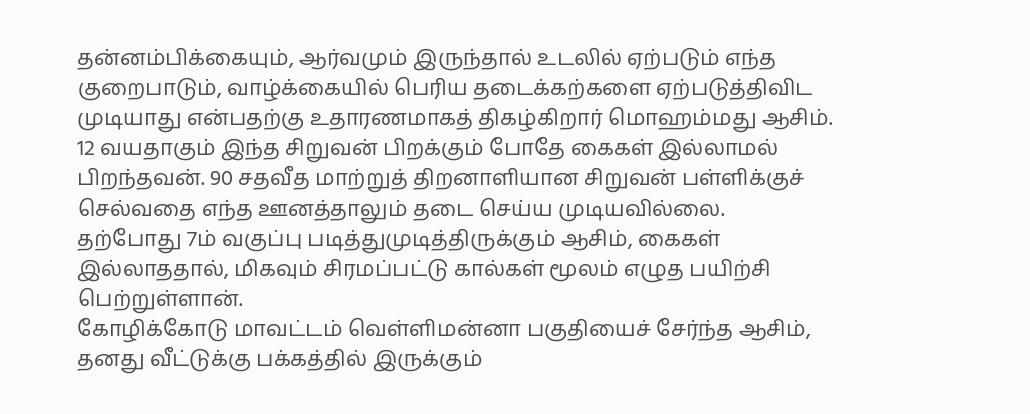தன்னம்பிக்கையும், ஆர்வமும் இருந்தால் உடலில் ஏற்படும் எந்த குறைபாடும், வாழ்க்கையில் பெரிய தடைக்கற்களை ஏற்படுத்திவிட முடியாது என்பதற்கு உதாரணமாகத் திகழ்கிறார் மொஹம்மது ஆசிம்.
12 வயதாகும் இந்த சிறுவன் பிறக்கும் போதே கைகள் இல்லாமல் பிறந்தவன். 90 சதவீத மாற்றுத் திறனாளியான சிறுவன் பள்ளிக்குச் செல்வதை எந்த ஊனத்தாலும் தடை செய்ய முடியவில்லை.
தற்போது 7ம் வகுப்பு படித்துமுடித்திருக்கும் ஆசிம், கைகள் இல்லாததால், மிகவும் சிரமப்பட்டு கால்கள் மூலம் எழுத பயிற்சி பெற்றுள்ளான்.
கோழிக்கோடு மாவட்டம் வெள்ளிமன்னா பகுதியைச் சேர்ந்த ஆசிம், தனது வீட்டுக்கு பக்கத்தில் இருக்கும்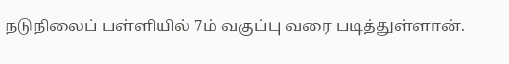நடுநிலைப் பள்ளியில் 7ம் வகுப்பு வரை படித்துள்ளான்.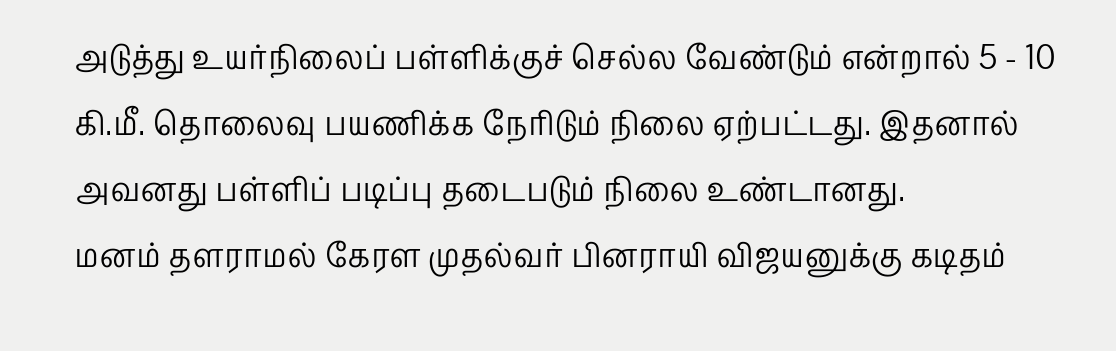அடுத்து உயர்நிலைப் பள்ளிக்குச் செல்ல வேண்டும் என்றால் 5 - 10 கி.மீ. தொலைவு பயணிக்க நேரிடும் நிலை ஏற்பட்டது. இதனால் அவனது பள்ளிப் படிப்பு தடைபடும் நிலை உண்டானது.
மனம் தளராமல் கேரள முதல்வர் பினராயி விஜயனுக்கு கடிதம்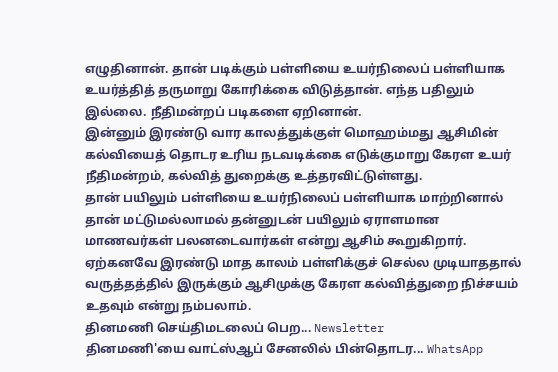எழுதினான். தான் படிக்கும் பள்ளியை உயர்நிலைப் பள்ளியாக உயர்த்தித் தருமாறு கோரிக்கை விடுத்தான். எந்த பதிலும் இல்லை. நீதிமன்றப் படிகளை ஏறினான்.
இன்னும் இரண்டு வார காலத்துக்குள் மொஹம்மது ஆசிமின் கல்வியைத் தொடர உரிய நடவடிக்கை எடுக்குமாறு கேரள உயர் நீதிமன்றம், கல்வித் துறைக்கு உத்தரவிட்டுள்ளது.
தான் பயிலும் பள்ளியை உயர்நிலைப் பள்ளியாக மாற்றினால் தான் மட்டுமல்லாமல் தன்னுடன் பயிலும் ஏராளமான மாணவர்கள் பலனடைவார்கள் என்று ஆசிம் கூறுகிறார்.
ஏற்கனவே இரண்டு மாத காலம் பள்ளிக்குச் செல்ல முடியாததால் வருத்தத்தில் இருக்கும் ஆசிமுக்கு கேரள கல்வித்துறை நிச்சயம் உதவும் என்று நம்பலாம்.
தினமணி செய்திமடலைப் பெற... Newsletter
தினமணி'யை வாட்ஸ்ஆப் சேனலில் பின்தொடர... WhatsApp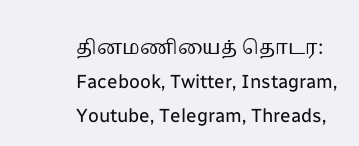தினமணியைத் தொடர: Facebook, Twitter, Instagram, Youtube, Telegram, Threads,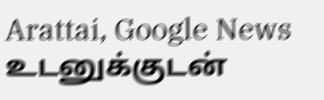Arattai, Google News
உடனுக்குடன்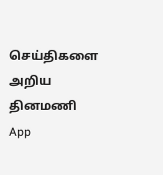செய்திகளை அறிய தினமணி App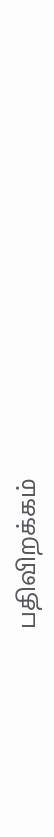பதிவிறக்கம்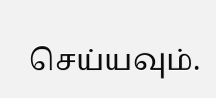செய்யவும்.